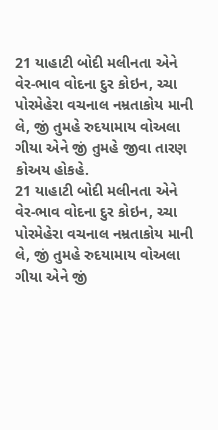21 યાહાટી બોદી મલીનતા એને વેર-ભાવ વોદના દુર કોઇન, ચ્ચા પોરમેહેરા વચનાલ નમ્રતાકોય માની લે, જીં તુમહે રુદયામાય વોઅલા ગીયા એને જીં તુમહે જીવા તારણ કોઅય હોકહે.
21 યાહાટી બોદી મલીનતા એને વેર-ભાવ વોદના દુર કોઇન, ચ્ચા પોરમેહેરા વચનાલ નમ્રતાકોય માની લે, જીં તુમહે રુદયામાય વોઅલા ગીયા એને જીં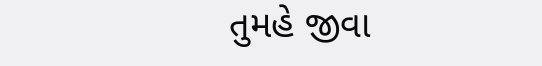તુમહે જીવા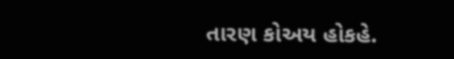તારણ કોઅય હોકહે.